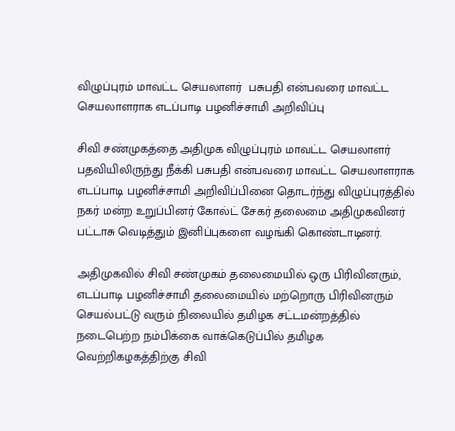விழுப்புரம் மாவட்ட செயலாளர்  பசுபதி என்பவரை மாவட்ட செயலாளராக எடப்பாடி பழனிச்சாமி அறிவிப்பு

சிவி சண்முகத்தை அதிமுக விழுப்புரம் மாவட்ட செயலாளர் பதவியிலிருந்து நீக்கி பசுபதி என்பவரை மாவட்ட செயலாளராக எடப்பாடி பழனிச்சாமி அறிவிப்பினை தொடர்ந்து விழுப்புரத்தில் நகர் மன்ற உறுப்பினர் கோல்ட் சேகர் தலைமை அதிமுகவினர் பட்டாசு வெடித்தும் இனிப்புகளை வழங்கி கொண்டாடினர்.

அதிமுகவில் சிவி சண்முகம் தலைமையில் ஒரு பிரிவினரும், எடப்பாடி பழனிச்சாமி தலைமையில் மற்றொரு பிரிவினரும் செயல்பட்டு வரும் நிலையில் தமிழக சட்டமன்றத்தில் நடைபெற்ற நம்பிக்கை வாக்கெடுப்பில் தமிழக வெற்றிகழகத்திற்கு சிவி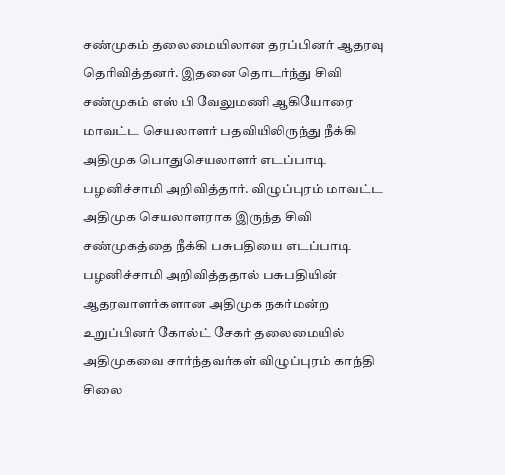சண்முகம் தலைமையிலான தரப்பினர் ஆதரவு தெரிவித்தனர். இதனை தொடர்ந்து சிவி சண்முகம் எஸ் பி வேலுமணி ஆகியோரை மாவட்ட செயலாளர் பதவியிலிருந்து நீக்கி அதிமுக பொதுசெயலாளர் எடப்பாடி பழனிச்சாமி அறிவித்தார். விழுப்புரம் மாவட்ட அதிமுக செயலாளராக இருந்த சிவி சண்முகத்தை நீக்கி பசுபதியை எடப்பாடி பழனிச்சாமி அறிவித்ததால் பசுபதியின் ஆதரவாளர்களான அதிமுக நகர்மன்ற உறுப்பினர் கோல்ட் சேகர் தலைமையில் அதிமுகவை சார்ந்தவர்கள் விழுப்புரம் காந்தி சிலை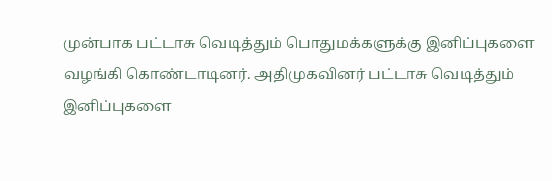முன்பாக பட்டாசு வெடித்தும் பொதுமக்களுக்கு இனிப்புகளை வழங்கி கொண்டாடினர். அதிமுகவினர் பட்டாசு வெடித்தும் இனிப்புகளை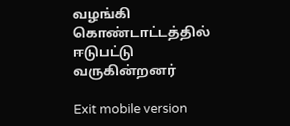வழங்கி கொண்டாட்டத்தில் ஈடுபட்டு வருகின்றனர்

Exit mobile version